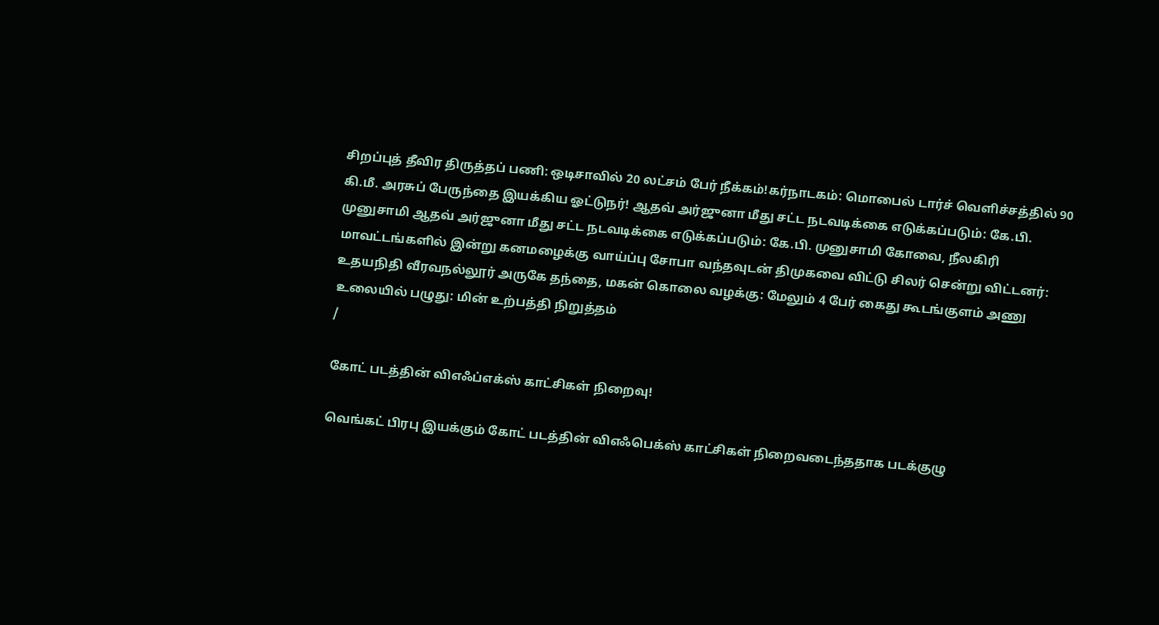சிறப்புத் தீவிர திருத்தப் பணி: ஒடிசாவில் 20 லட்சம் பேர் நீக்கம்!கர்நாடகம்: மொபைல் டார்ச் வெளிச்சத்தில் 90 கி.மீ. அரசுப் பேருந்தை இயக்கிய ஓட்டுநர்! ஆதவ் அர்ஜுனா மீது சட்ட நடவடிக்கை எடுக்கப்படும்: கே.பி. முனுசாமி ஆதவ் அர்ஜுனா மீது சட்ட நடவடிக்கை எடுக்கப்படும்: கே.பி. முனுசாமி கோவை, நீலகிரி மாவட்டங்களில் இன்று கனமழைக்கு வாய்ப்பு சோபா வந்தவுடன் திமுகவை விட்டு சிலர் சென்று விட்டனர்: உதயநிதி வீரவநல்லூர் அருகே தந்தை, மகன் கொலை வழக்கு: மேலும் 4 பேர் கைது கூடங்குளம் அணு உலையில் பழுது: மின் உற்பத்தி நிறுத்தம்
/

கோட் படத்தின் விஎஃப்எக்ஸ் காட்சிகள் நிறைவு!

வெங்கட் பிரபு இயக்கும் கோட் படத்தின் விஎஃபெக்ஸ் காட்சிகள் நிறைவடைந்ததாக படக்குழு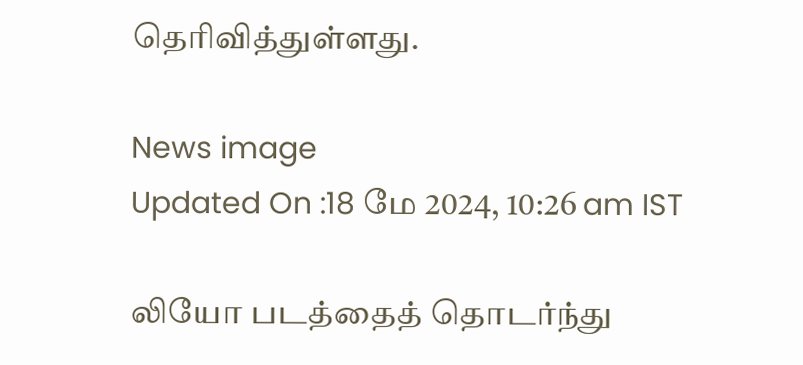தெரிவித்துள்ளது.

News image
Updated On :18 மே 2024, 10:26 am IST

லியோ படத்தைத் தொடர்ந்து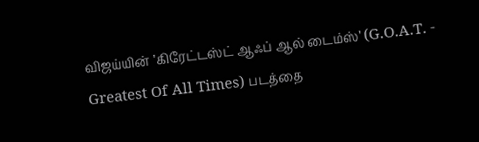விஜய்யின் ’கிரேட்டஸ்ட் ஆஃப் ஆல் டைம்ஸ்’ (G.O.A.T. - Greatest Of All Times) படத்தை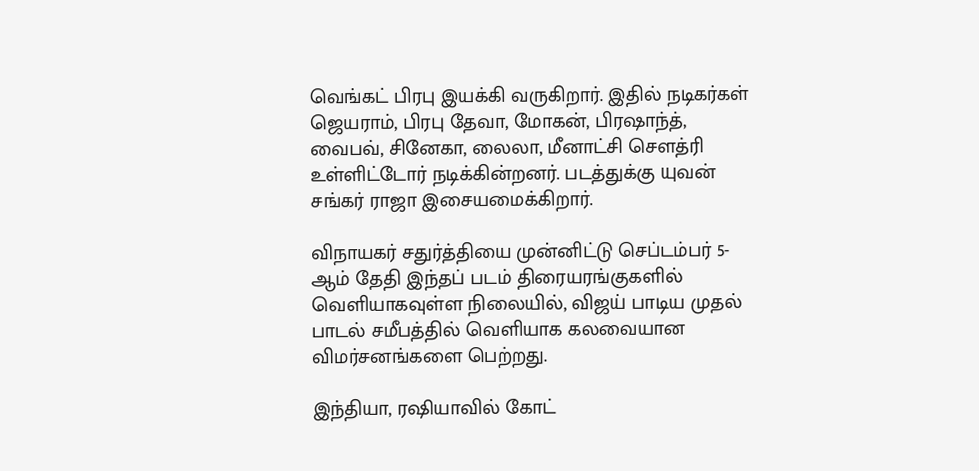வெங்கட் பிரபு இயக்கி வருகிறார். இதில் நடிகர்கள் ஜெயராம், பிரபு தேவா, மோகன், பிரஷாந்த், வைபவ், சினேகா, லைலா, மீனாட்சி சௌத்ரி உள்ளிட்டோர் நடிக்கின்றனர். படத்துக்கு யுவன் சங்கர் ராஜா இசையமைக்கிறார்.

விநாயகர் சதுர்த்தியை முன்னிட்டு செப்டம்பர் 5-ஆம் தேதி இந்தப் படம் திரையரங்குகளில் வெளியாகவுள்ள நிலையில், விஜய் பாடிய முதல் பாடல் சமீபத்தில் வெளியாக கலவையான விமர்சனங்களை பெற்றது.

இந்தியா, ரஷியாவில் கோட்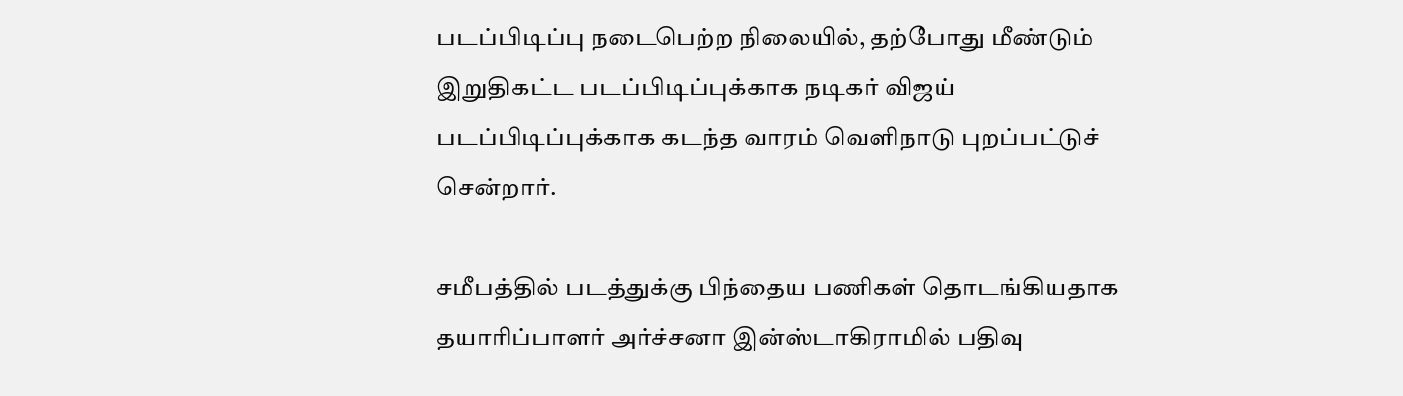படப்பிடிப்பு நடைபெற்ற நிலையில், தற்போது மீண்டும் இறுதிகட்ட படப்பிடிப்புக்காக நடிகர் விஜய் படப்பிடிப்புக்காக கடந்த வாரம் வெளிநாடு புறப்பட்டுச் சென்றார்.

சமீபத்தில் படத்துக்கு பிந்தைய பணிகள் தொடங்கியதாக தயாரிப்பாளர் அர்ச்சனா இன்ஸ்டாகிராமில் பதிவு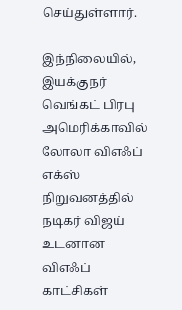செய்துள்ளார்.

இந்நிலையில், இயக்குநர் வெங்கட் பிரபு அமெரிக்காவில் லோலா விஎஃப் எக்ஸ் நிறுவனத்தில் நடிகர் விஜய் உடனான விஎஃப் காட்சிகள்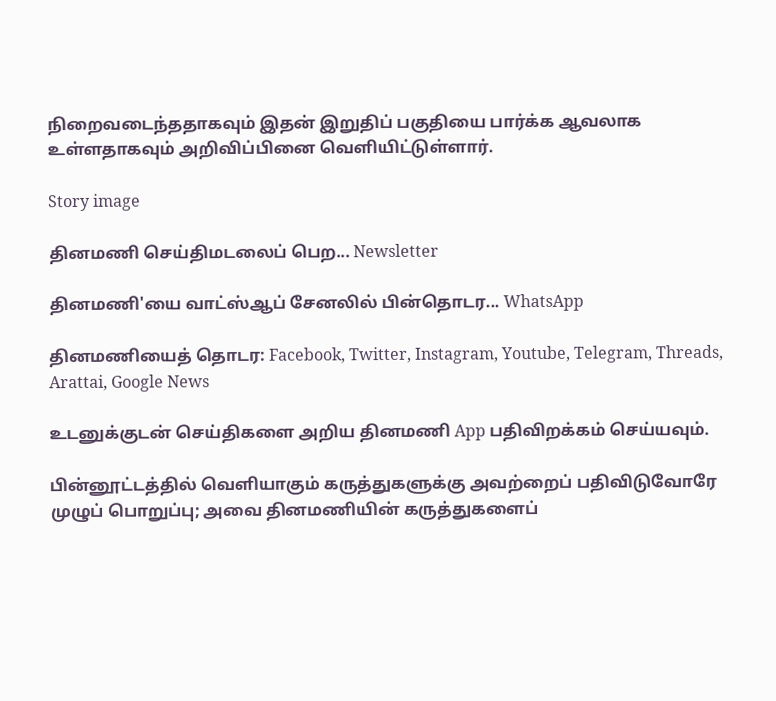நிறைவடைந்ததாகவும் இதன் இறுதிப் பகுதியை பார்க்க ஆவலாக உள்ளதாகவும் அறிவிப்பினை வெளியிட்டுள்ளார்.

Story image

தினமணி செய்திமடலைப் பெற... Newsletter

தினமணி'யை வாட்ஸ்ஆப் சேனலில் பின்தொடர... WhatsApp

தினமணியைத் தொடர: Facebook, Twitter, Instagram, Youtube, Telegram, Threads, Arattai, Google News

உடனுக்குடன் செய்திகளை அறிய தினமணி App பதிவிறக்கம் செய்யவும்.

பின்னூட்டத்தில் வெளியாகும் கருத்துகளுக்கு அவற்றைப் பதிவிடுவோரே முழுப் பொறுப்பு; அவை தினமணியின் கருத்துகளைப்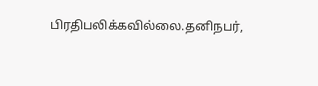பிரதிபலிக்கவில்லை.தனிநபர்,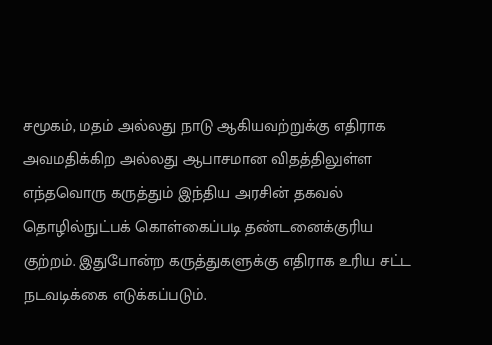சமூகம், மதம் அல்லது நாடு ஆகியவற்றுக்கு எதிராக அவமதிக்கிற அல்லது ஆபாசமான விதத்திலுள்ள எந்தவொரு கருத்தும் இந்திய அரசின் தகவல் தொழில்நுட்பக் கொள்கைப்படி தண்டனைக்குரிய குற்றம். இதுபோன்ற கருத்துகளுக்கு எதிராக உரிய சட்ட நடவடிக்கை எடுக்கப்படும்.